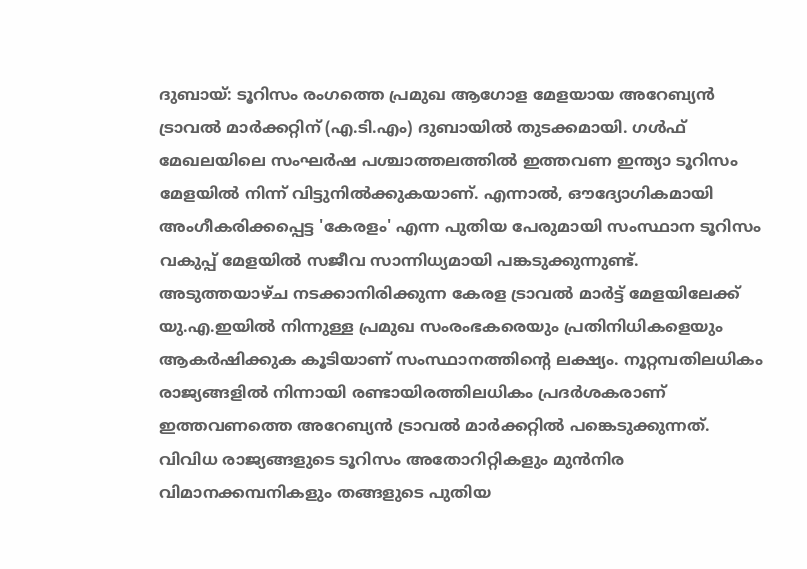ദുബായ്: ടൂറിസം രംഗത്തെ പ്രമുഖ ആഗോള മേളയായ അറേബ്യൻ ട്രാവൽ മാർക്കറ്റിന് (എ.ടി.എം) ദുബായിൽ തുടക്കമായി. ഗൾഫ് മേഖലയിലെ സംഘർഷ പശ്ചാത്തലത്തിൽ ഇത്തവണ ഇന്ത്യാ ടൂറിസം മേളയിൽ നിന്ന് വിട്ടുനിൽക്കുകയാണ്. എന്നാൽ, ഔദ്യോഗികമായി അംഗീകരിക്കപ്പെട്ട 'കേരളം' എന്ന പുതിയ പേരുമായി സംസ്ഥാന ടൂറിസം വകുപ്പ് മേളയിൽ സജീവ സാന്നിധ്യമായി പങ്കടുക്കുന്നുണ്ട്.
അടുത്തയാഴ്ച നടക്കാനിരിക്കുന്ന കേരള ട്രാവൽ മാർട്ട് മേളയിലേക്ക് യു.എ.ഇയിൽ നിന്നുള്ള പ്രമുഖ സംരംഭകരെയും പ്രതിനിധികളെയും ആകർഷിക്കുക കൂടിയാണ് സംസ്ഥാനത്തിന്റെ ലക്ഷ്യം. നൂറ്റമ്പതിലധികം രാജ്യങ്ങളിൽ നിന്നായി രണ്ടായിരത്തിലധികം പ്രദർശകരാണ് ഇത്തവണത്തെ അറേബ്യൻ ട്രാവൽ മാർക്കറ്റിൽ പങ്കെടുക്കുന്നത്.
വിവിധ രാജ്യങ്ങളുടെ ടൂറിസം അതോറിറ്റികളും മുൻനിര വിമാനക്കമ്പനികളും തങ്ങളുടെ പുതിയ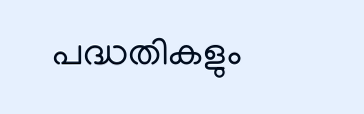പദ്ധതികളും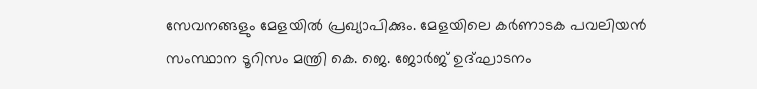സേവനങ്ങളും മേളയിൽ പ്രഖ്യാപിക്കും. മേളയിലെ കർണാടക പവലിയൻ സംസ്ഥാന ടൂറിസം മന്ത്രി കെ. ജെ. ജോർജ് ഉദ്ഘാടനം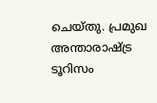ചെയ്തു. പ്രമുഖ അന്താരാഷ്ട്ര ടൂറിസം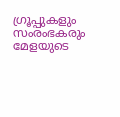ഗ്രൂപ്പുകളും സംരംഭകരും മേളയുടെ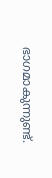ഭാഗമാകുന്നുണ്ട്.